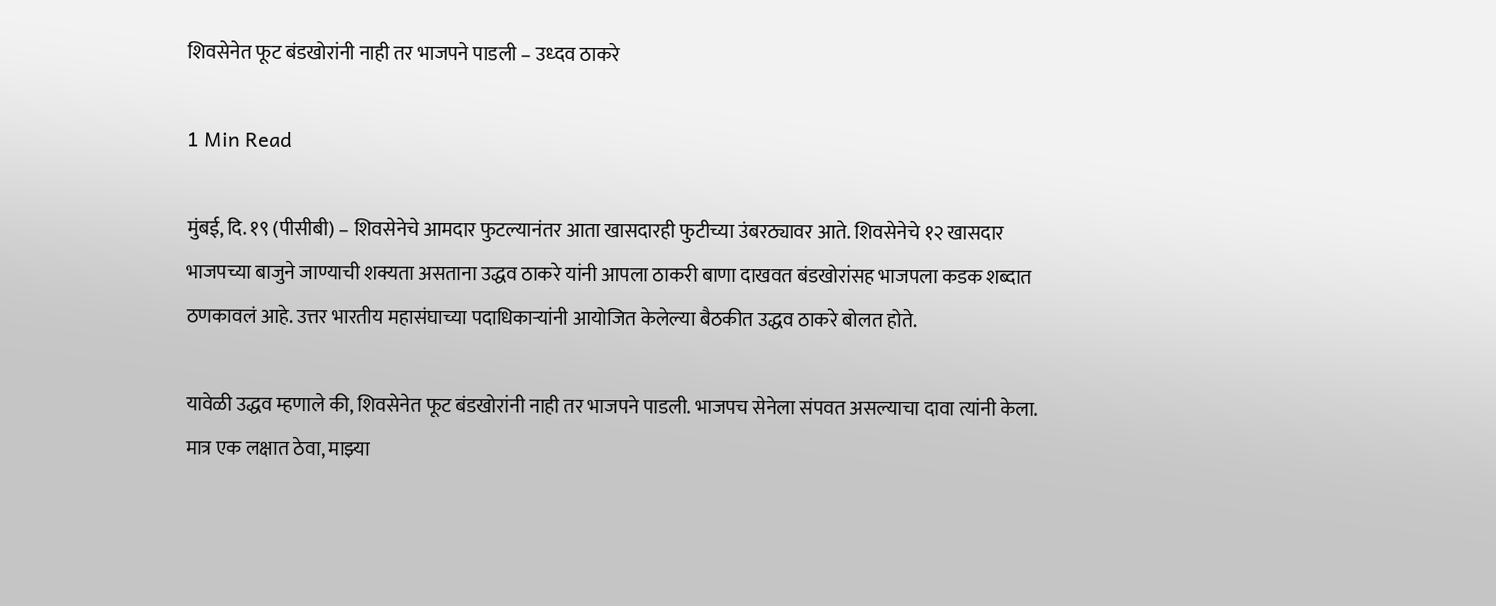शिवसेनेत फूट बंडखोरांनी नाही तर भाजपने पाडली – उध्दव ठाकरे

1 Min Read

मुंबई, दि. १९ (पीसीबी) – शिवसेनेचे आमदार फुटल्यानंतर आता खासदारही फुटीच्या उंबरठ्यावर आते. शिवसेनेचे १२ खासदार भाजपच्या बाजुने जाण्याची शक्यता असताना उद्धव ठाकरे यांनी आपला ठाकरी बाणा दाखवत बंडखोरांसह भाजपला कडक शब्दात ठणकावलं आहे. उत्तर भारतीय महासंघाच्या पदाधिकाऱ्यांनी आयोजित केलेल्या बैठकीत उद्धव ठाकरे बोलत होते.

यावेळी उद्धव म्हणाले की, शिवसेनेत फूट बंडखोरांनी नाही तर भाजपने पाडली. भाजपच सेनेला संपवत असल्याचा दावा त्यांनी केला. मात्र एक लक्षात ठेवा, माझ्या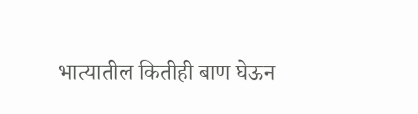भात्यातील कितीही बाण घेऊन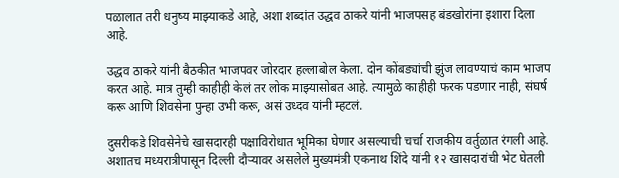पळालात तरी धनुष्य माझ्याकडे आहे, अशा शब्दांत उद्धव ठाकरे यांनी भाजपसह बंडखोरांना इशारा दिला आहे.

उद्धव ठाकरे यांनी बैठकीत भाजपवर जोरदार हल्लाबोल केला. दोन कोंबड्यांची झुंज लावण्याचं काम भाजप करत आहे. मात्र तुम्ही काहीही केलं तर लोक माझ्यासोबत आहे. त्यामुळे काहीही फरक पडणार नाही, संघर्ष करू आणि शिवसेना पुन्हा उभी करू, असं उध्दव यांनी म्हटलं.

दुसरीकडे शिवसेनेचे खासदारही पक्षाविरोधात भूमिका घेणार असल्याची चर्चा राजकीय वर्तुळात रंगली आहे. अशातच मध्यरात्रीपासून दिल्ली दौऱ्यावर असलेले मुख्यमंत्री एकनाथ शिंदे यांनी १२ खासदारांची भेट घेतली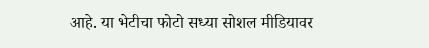आहे. या भेटीचा फोटो सध्या सोशल मीडियावर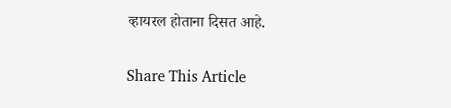व्हायरल होताना दिसत आहे.

Share This Article